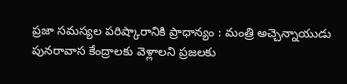ప్రజా సమస్యల పరిష్కారానికి ప్రాధాన్యం : మంత్రి అచ్చెన్నాయుడు
పునరావాస కేంద్రాలకు వెళ్లాలని ప్రజలకు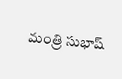మంత్రి సుభాష్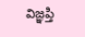విజ్ఞప్తి